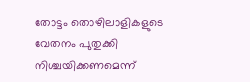തോട്ടം തൊഴിലാളികളുടെ വേതനം പുതുക്കി നിശ്ചയിക്കണമെന്ന്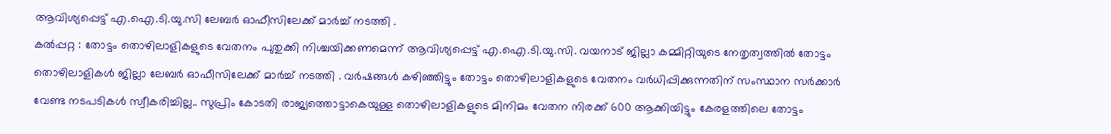ആവിശ്യപ്പെട്ട് എ.ഐ.ടി.യു.സി ലേബർ ഓഫീസിലേക്ക് മാർച്ച് നടത്തി .
കൽപ്പറ്റ : തോട്ടം തൊഴിലാളികളുടെ വേതനം പുതുക്കി നിശ്ചയിക്കണമെന്ന് ആവിശ്യപ്പെട്ട് എ.ഐ.ടി.യു.സി. വയനാട് ജില്ലാ കമ്മിറ്റിയുടെ നേതൃത്വത്തിൽ തോട്ടം തൊഴിലാളികൾ ജില്ലാ ലേബർ ഓഫീസിലേക്ക് മാർച്ച് നടത്തി . വർഷങ്ങൾ കഴിഞ്ഞിട്ടും തോട്ടം തൊഴിലാളികളുടെ വേതനം വർധിപ്പിക്കുന്നതിന് സംസ്ഥാന സർക്കാർ വേണ്ട നടപടികൾ സ്വീകരിച്ചില്ല.. സുപ്രിം കോടതി രാജ്യത്തൊട്ടാകെയുള്ള തൊഴിലാളികളുടെ മിനിമം വേതന നിരക്ക് 600 ആക്കിയിട്ടും കേരളത്തിലെ തോട്ടം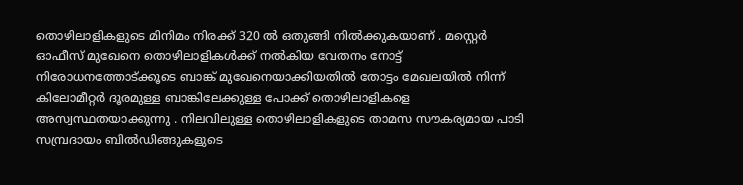തൊഴിലാളികളുടെ മിനിമം നിരക്ക് 320 ൽ ഒതുങ്ങി നിൽക്കുകയാണ് . മസ്റ്റെർ ഓഫീസ് മുഖേനെ തൊഴിലാളികൾക്ക് നൽകിയ വേതനം നോട്ട് നിരോധനത്തോട്ക്കൂടെ ബാങ്ക് മുഖേനെയാക്കിയതിൽ തോട്ടം മേഖലയിൽ നിന്ന് കിലോമീറ്റർ ദൂരമുള്ള ബാങ്കിലേക്കുള്ള പോക്ക് തൊഴിലാളികളെ അസ്വസ്ഥതയാക്കുന്നു . നിലവിലുള്ള തൊഴിലാളികളുടെ താമസ സൗകര്യമായ പാടി സമ്പ്രദായം ബിൽഡിങ്ങുകളുടെ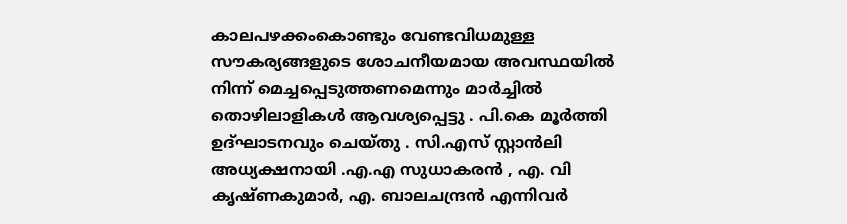കാലപഴക്കംകൊണ്ടും വേണ്ടവിധമുള്ള സൗകര്യങ്ങളുടെ ശോചനീയമായ അവസ്ഥയിൽ നിന്ന് മെച്ചപ്പെടുത്തണമെന്നും മാർച്ചിൽ തൊഴിലാളികൾ ആവശ്യപ്പെട്ടു . പി.കെ മൂർത്തി ഉദ്ഘാടനവും ചെയ്തു . സി.എസ് സ്റ്റാൻലി അധ്യക്ഷനായി .എ.എ സുധാകരൻ , എ. വി കൃഷ്ണകുമാർ, എ. ബാലചന്ദ്രൻ എന്നിവർ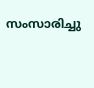സംസാരിച്ചു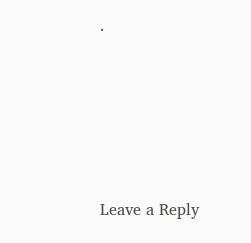.





Leave a Reply